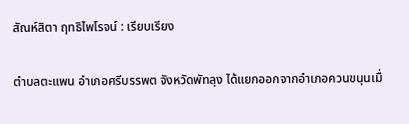สัณห์สิตา ฤทธิไพโรจน์ : เรียบเรียง

ตำบลตะแพน อำเภอศรีบรรพต จังหวัดพัทลุง ได้แยกออกจากอำเภอควนขนุนเมื่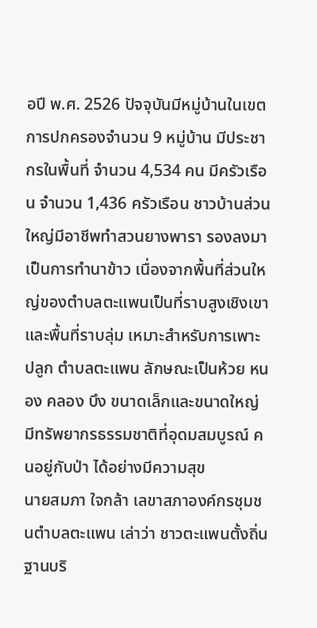อปี พ.ศ. 2526 ปัจจุบันมีหมู่บ้านในเขตการปกครองจำนวน 9 หมู่บ้าน มีประชากรในพื้นที่ จำนวน 4,534 คน มีครัวเรือน จำนวน 1,436 ครัวเรือน ชาวบ้านส่วนใหญ่มีอาชีพทำสวนยางพารา รองลงมาเป็นการทำนาข้าว เนื่องจากพื้นที่ส่วนใหญ่ของตำบลตะแพนเป็นที่ราบสูงเชิงเขาและพื้นที่ราบลุ่ม เหมาะสำหรับการเพาะปลูก ตำบลตะแพน ลักษณะเป็นห้วย หนอง คลอง บึง ขนาดเล็กและขนาดใหญ่ มีทรัพยากรธรรมชาติที่อุดมสมบูรณ์ คนอยู่กับป่า ได้อย่างมีความสุข
นายสมภา ใจกล้า เลขาสภาองค์กรชุมชนตำบลตะแพน เล่าว่า ชาวตะแพนตั้งถิ่นฐานบริ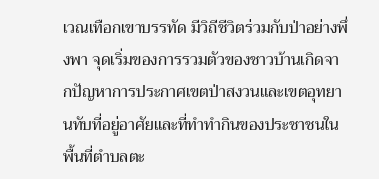เวณเทือกเขาบรรทัด มีวิถีชีวิตร่วมกับป่าอย่างพึ่งพา จุดเริ่มของการรวมตัวของชาวบ้านเกิดจากปัญหาการประกาศเขตป่าสงวนและเขตอุทยานทับที่อยู่อาศัยและที่ทำทำกินของประชาชนในพื้นที่ตำบลตะ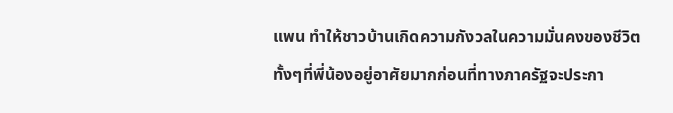แพน ทำให้ชาวบ้านเกิดความกังวลในความมั่นคงของชีวิต ทั้งๆที่พี่น้องอยู่อาศัยมากก่อนที่ทางภาครัฐจะประกา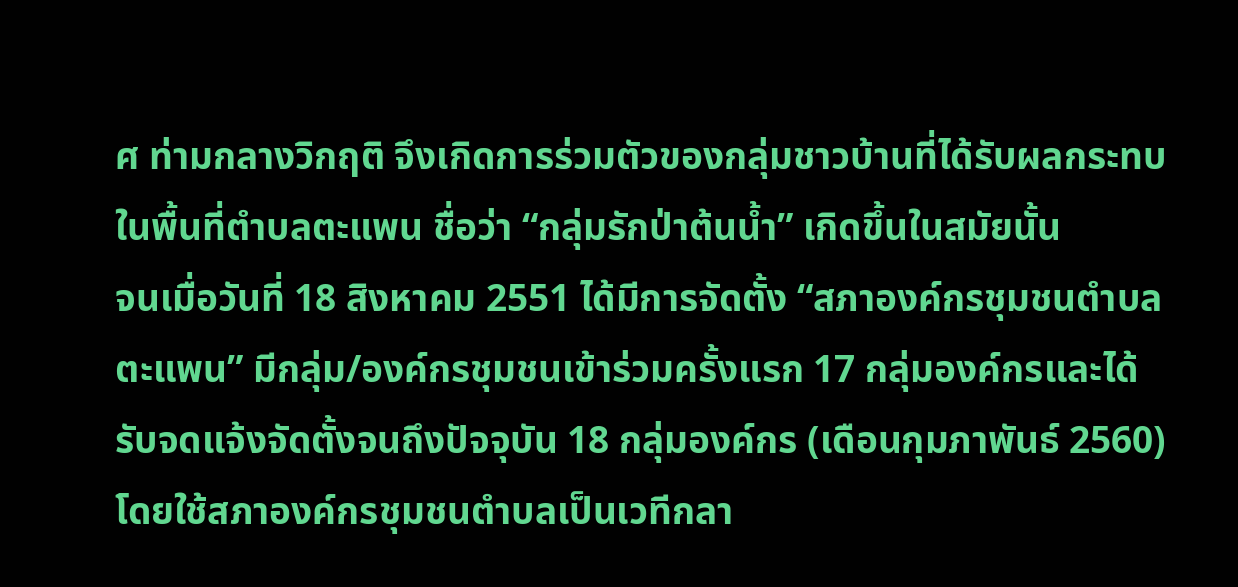ศ ท่ามกลางวิกฤติ จึงเกิดการร่วมตัวของกลุ่มชาวบ้านที่ได้รับผลกระทบในพื้นที่ตำบลตะแพน ชื่อว่า “กลุ่มรักป่าต้นน้ำ” เกิดขึ้นในสมัยนั้น
จนเมื่อวันที่ 18 สิงหาคม 2551 ได้มีการจัดตั้ง “สภาองค์กรชุมชนตำบลตะแพน” มีกลุ่ม/องค์กรชุมชนเข้าร่วมครั้งแรก 17 กลุ่มองค์กรและได้รับจดแจ้งจัดตั้งจนถึงปัจจุบัน 18 กลุ่มองค์กร (เดือนกุมภาพันธ์ 2560) โดยใช้สภาองค์กรชุมชนตำบลเป็นเวทีกลา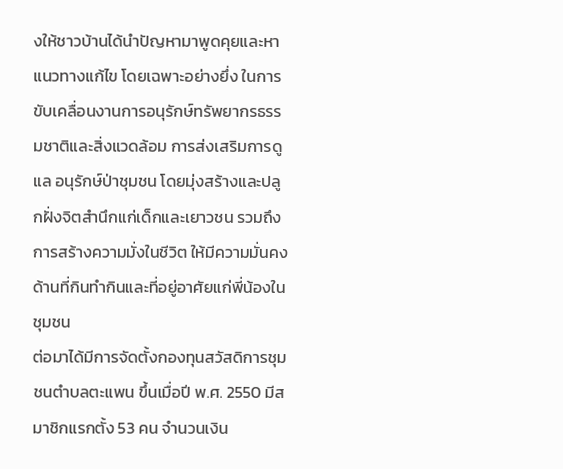งให้ชาวบ้านได้นำปัญหามาพูดคุยและหาแนวทางแก้ไข โดยเฉพาะอย่างยึ่ง ในการขับเคลื่อนงานการอนุรักษ์ทรัพยากรธรรมชาติและสิ่งแวดล้อม การส่งเสริมการดูแล อนุรักษ์ป่าชุมชน โดยมุ่งสร้างและปลูกฝั่งจิตสำนึกแก่เด็กและเยาวชน รวมถึงการสร้างความมั่งในชีวิต ให้มีความมั่นคงด้านที่กินทำกินและที่อยู่อาศัยแก่พี่น้องในชุมชน
ต่อมาได้มีการจัดตั้งกองทุนสวัสดิการชุมชนตำบลตะแพน ขึ้นเมื่อปี พ.ศ. 2550 มีสมาชิกแรกตั้ง 53 คน จำนวนเงิน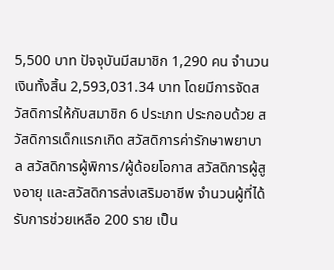5,500 บาท ปัจจุบันมีสมาชิก 1,290 คน จำนวนเงินทั้งสิ้น 2,593,031.34 บาท โดยมีการจัดสวัสดิการให้กับสมาชิก 6 ประเภท ประกอบด้วย สวัสดิการเด็กแรกเกิด สวัสดิการค่ารักษาพยาบาล สวัสดิการผู้พิการ/ผู้ด้อยโอกาส สวัสดิการผู้สูงอายุ และสวัสดิการส่งเสริมอาชีพ จำนวนผู้ที่ได้รับการช่วยเหลือ 200 ราย เป็น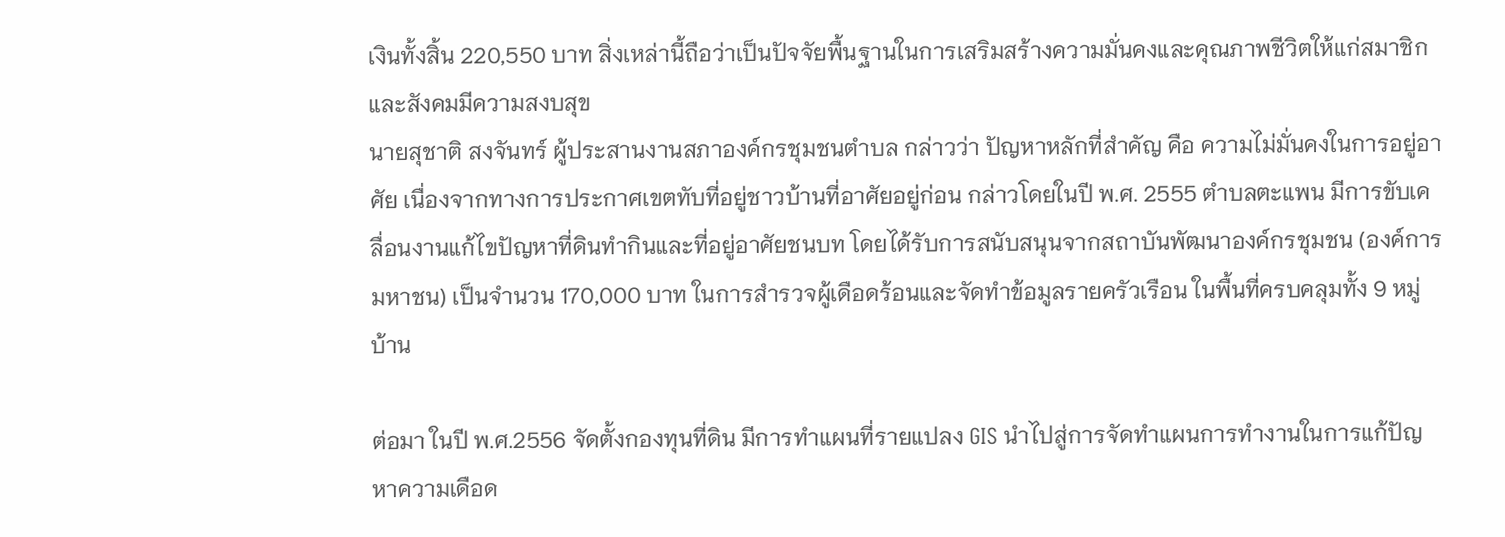เงินทั้งสิ้น 220,550 บาท สิ่งเหล่านี้ถือว่าเป็นปัจจัยพื้นฐานในการเสริมสร้างความมั่นคงและคุณภาพชีวิตให้แก่สมาชิก และสังคมมีความสงบสุข
นายสุชาติ สงจันทร์ ผู้ประสานงานสภาองค์กรชุมชนตำบล กล่าวว่า ปัญหาหลักที่สำคัญ คือ ความไม่มั่นคงในการอยู่อาศัย เนื่องจากทางการประกาศเขตทับที่อยู่ชาวบ้านที่อาศัยอยู่ก่อน กล่าวโดยในปี พ.ศ. 2555 ตำบลตะแพน มีการขับเคลื่อนงานแก้ไขปัญหาที่ดินทำกินและที่อยู่อาศัยชนบท โดยได้รับการสนับสนุนจากสถาบันพัฒนาองค์กรชุมชน (องค์การมหาชน) เป็นจำนวน 170,000 บาท ในการสำรวจผู้เดือดร้อนและจัดทำข้อมูลรายครัวเรือน ในพื้นที่ครบคลุมทั้ง 9 หมู่บ้าน

ต่อมา ในปี พ.ศ.2556 จัดตั้งกองทุนที่ดิน มีการทำแผนที่รายแปลง GIS นำไปสู่การจัดทำแผนการทำงานในการแก้ปัญหาความเดือด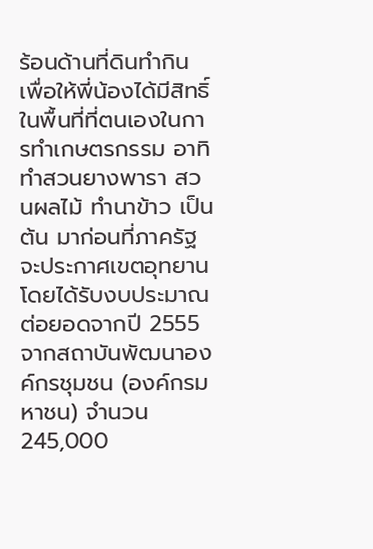ร้อนด้านที่ดินทำกิน เพื่อให้พี่น้องได้มีสิทธิ์ในพื้นที่ที่ตนเองในการทำเกษตรกรรม อาทิ ทำสวนยางพารา สวนผลไม้ ทำนาข้าว เป็นต้น มาก่อนที่ภาครัฐจะประกาศเขตอุทยาน โดยได้รับงบประมาณต่อยอดจากปี 2555 จากสถาบันพัฒนาองค์กรชุมชน (องค์กรมหาชน) จำนวน 245,000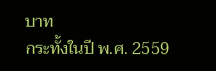บาท
กระทั้งในปี พ.ศ. 2559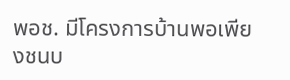พอช. มีโครงการบ้านพอเพียงชนบ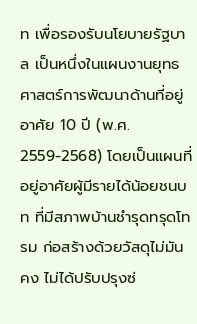ท เพื่อรองรับนโยบายรัฐบาล เป็นหนึ่งในแผนงานยุทธศาสตร์การพัฒนาด้านที่อยู่อาศัย 10 ปี (พ.ศ. 2559-2568) โดยเป็นแผนที่อยู่อาศัยผู้มีรายได้น้อยชนบท ที่มีสภาพบ้านชำรุดทรุดโทรม ก่อสร้างด้วยวัสดุไม่มันคง ไม่ได้ปรับปรุงซ่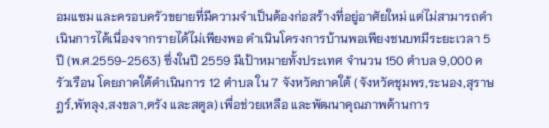อมแซม และครอบครัวขยายที่มีความจำเป็นต้องก่อสร้างที่อยู่อาศัยใหม่ แต่ไม่สามารถดำเนินการได้เนื่องจากรายได้ไม่เพียงพอ ดำเนินโครงการบ้านพอเพียงชนบทมีระยะเวลา 5 ปี (พ.ศ.2559-2563) ซึ่งในปี 2559 มีเป้าหมายทั้งประเทศ จำนวน 150 ตำบล 9,000 ครัวเรือน โดยภาคใต้ดำเนินการ 12 ตำบล ใน 7 จังหวัดภาคใต้ (จังหวัดชุมพร,ระนอง,สุราษฎร์,พัทลุง,สงขลา,ตรัง และสตูล) เพื่อช่วยเหลือ และพัฒนาคุณภาพด้านการ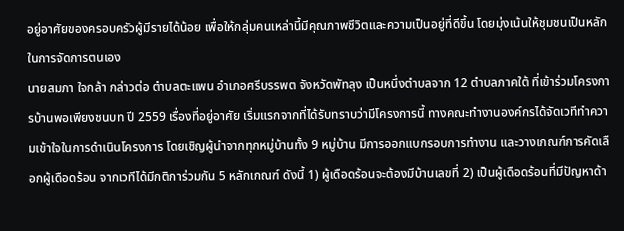อยู่อาศัยของครอบครัวผู้มีรายได้น้อย เพื่อให้กลุ่มคนเหล่านี้มีคุณภาพชีวิตและความเป็นอยู่ที่ดีขึ้น โดยมุ่งเน้นให้ชุมชนเป็นหลักในการจัดการตนเอง
นายสมภา ใจกล้า กล่าวต่อ ตำบลตะแพน อำเภอศรีบรรพต จังหวัดพัทลุง เป็นหนึ่งตำบลจาก 12 ตำบลภาคใต้ ที่เข้าร่วมโครงการบ้านพอเพียงชนบท ปี 2559 เรื่องที่อยู่อาศัย เริ่มแรกจากที่ได้รับทราบว่ามีโครงการนี้ ทางคณะทำงานองค์กรได้จัดเวทีทำความเข้าใจในการดำเนินโครงการ โดยเชิญผู้นำจากทุกหมู่บ้านทั้ง 9 หมู่บ้าน มีการออกแบกรอบการทำงาน และวางเกณฑ์การคัดเลือกผู้เดือดร้อน จากเวทีได้มีกติการ่วมกัน 5 หลักเกณฑ์ ดังนี้ 1) ผู้เดือดร้อนจะต้องมีบ้านเลขที่ 2) เป็นผู้เดือดร้อนที่มีปัญหาด้า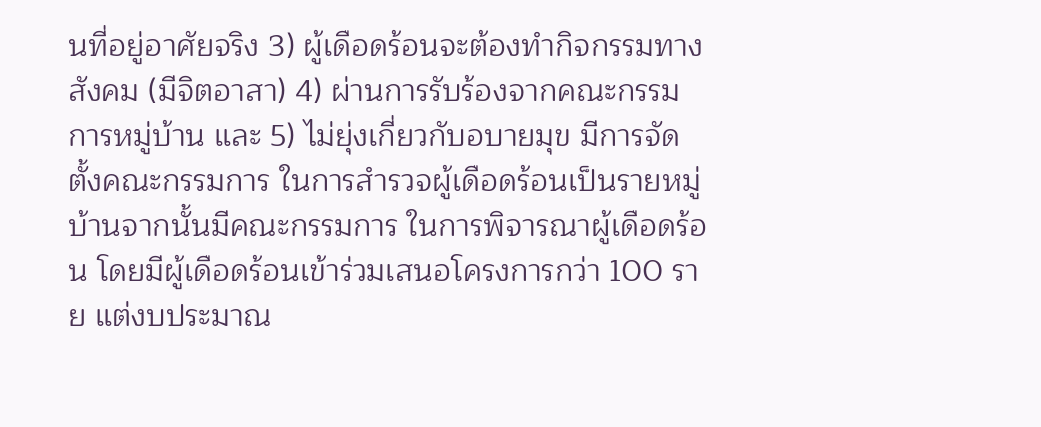นที่อยู่อาศัยจริง 3) ผู้เดือดร้อนจะต้องทำกิจกรรมทางสังคม (มีจิตอาสา) 4) ผ่านการรับร้องจากคณะกรรมการหมู่บ้าน และ 5) ไม่ยุ่งเกี่ยวกับอบายมุข มีการจัดตั้งคณะกรรมการ ในการสำรวจผู้เดือดร้อนเป็นรายหมู่บ้านจากนั้นมีคณะกรรมการ ในการพิจารณาผู้เดือดร้อน โดยมีผู้เดือดร้อนเข้าร่วมเสนอโครงการกว่า 100 ราย แต่งบประมาณ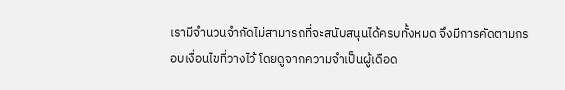เรามีจำนวนจำกัดไม่สามารถที่จะสนับสนุนได้ครบทั้งหมด จึงมีการคัดตามกรอบเงื่อนไขที่วางไว้ โดยดูจากความจำเป็นผู้เดือด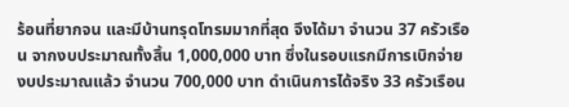ร้อนที่ยากจน และมีบ้านทรุดโทรมมากที่สุด จึงได้มา จำนวน 37 ครัวเรือน จากงบประมาณทั้งสิ้น 1,000,000 บาท ซึ่งในรอบแรกมีการเบิกจ่ายงบประมาณแล้ว จำนวน 700,000 บาท ดำเนินการได้จริง 33 ครัวเรือน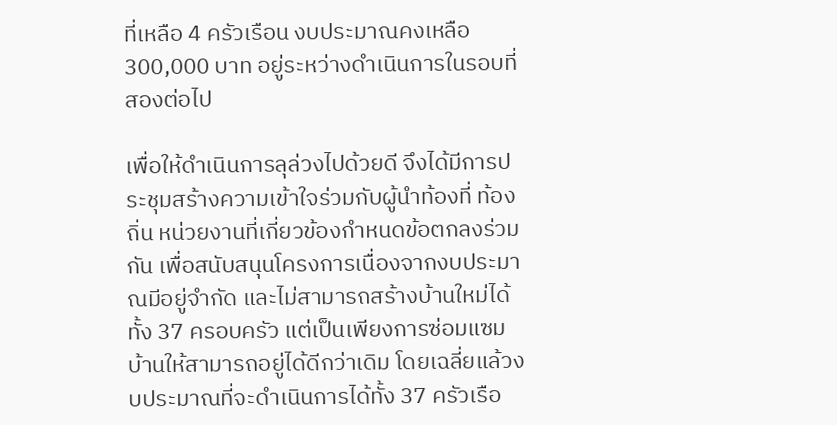ที่เหลือ 4 ครัวเรือน งบประมาณคงเหลือ 300,000 บาท อยู่ระหว่างดำเนินการในรอบที่สองต่อไป

เพื่อให้ดำเนินการลุล่วงไปด้วยดี จึงได้มีการประชุมสร้างความเข้าใจร่วมกับผู้นำท้องที่ ท้องถิ่น หน่วยงานที่เกี่ยวข้องกำหนดข้อตกลงร่วมกัน เพื่อสนับสนุนโครงการเนื่องจากงบประมาณมีอยู่จำกัด และไม่สามารถสร้างบ้านใหม่ได้ทั้ง 37 ครอบครัว แต่เป็นเพียงการซ่อมแซมบ้านให้สามารถอยู่ได้ดีกว่าเดิม โดยเฉลี่ยแล้วงบประมาณที่จะดำเนินการได้ทั้ง 37 ครัวเรือ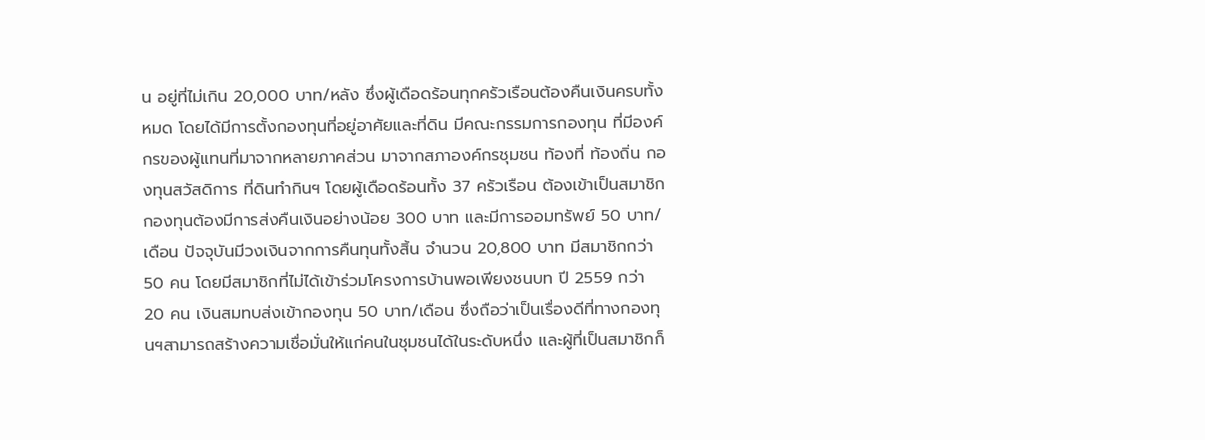น อยู่ที่ไม่เกิน 20,000 บาท/หลัง ซึ่งผู้เดือดร้อนทุกครัวเรือนต้องคืนเงินครบทั้งหมด โดยได้มีการตั้งกองทุนที่อยู่อาศัยและที่ดิน มีคณะกรรมการกองทุน ที่มีองค์กรของผู้แทนที่มาจากหลายภาคส่วน มาจากสภาองค์กรชุมชน ท้องที่ ท้องถิ่น กองทุนสวัสดิการ ที่ดินทำกินฯ โดยผู้เดือดร้อนทั้ง 37 ครัวเรือน ต้องเข้าเป็นสมาชิก กองทุนต้องมีการส่งคืนเงินอย่างน้อย 300 บาท และมีการออมทรัพย์ 50 บาท/เดือน ปัจจุบันมีวงเงินจากการคืนทุนทั้งสิ้น จำนวน 20,800 บาท มีสมาชิกกว่า 50 คน โดยมีสมาชิกที่ไม่ได้เข้าร่วมโครงการบ้านพอเพียงชนบท ปี 2559 กว่า 20 คน เงินสมทบส่งเข้ากองทุน 50 บาท/เดือน ซึ่งถือว่าเป็นเรื่องดีที่ทางกองทุนฯสามารถสร้างความเชื่อมั่นให้แก่คนในชุมชนได้ในระดับหนึ่ง และผู้ที่เป็นสมาชิกก็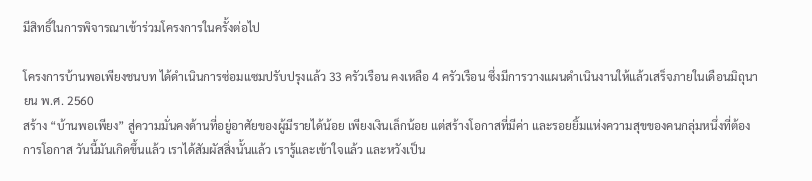มีสิทธิ์ในการพิจารณาเข้าร่วมโครงการในครั้งต่อไป

โครงการบ้านพอเพียงชนบท ได้ดำเนินการซ่อมแซมปรับปรุงแล้ว 33 ครัวเรือน คงเหลือ 4 ครัวเรือน ซึ่งมีการวางแผนดำเนินงานให้แล้วเสร็จภายในเดือนมิถุนายน พ.ศ. 2560
สร้าง “บ้านพอเพียง” สู่ความมั่นคงด้านที่อยู่อาศัยของผู้มีรายได้น้อย เพียงเงินเล็กน้อย แต่สร้างโอกาสที่มีค่า และรอยยิ้มแห่งความสุขของคนกลุ่มหนึ่งที่ต้องการโอกาส วันนี้มันเกิดขึ้นแล้ว เราได้สัมผัสสิ่งนั้นแล้ว เรารู้และเข้าใจแล้ว และหวังเป็น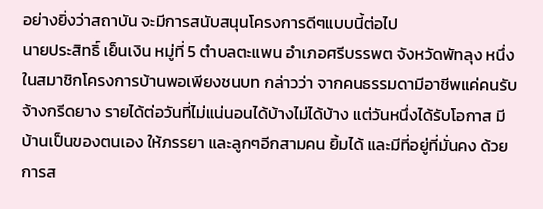อย่างยิ่งว่าสถาบัน จะมีการสนับสนุนโครงการดีๆแบบนี้ต่อไป
นายประสิทธิ์ เย็นเงิน หมู่ที่ 5 ตำบลตะแพน อำเภอศรีบรรพต จังหวัดพัทลุง หนึ่งในสมาชิกโครงการบ้านพอเพียงชนบท กล่าวว่า จากคนธรรมดามีอาชีพแค่คนรับจ้างกรีดยาง รายได้ต่อวันที่ไม่แน่นอนได้บ้างไม่ได้บ้าง แต่วันหนึ่งได้รับโอกาส มีบ้านเป็นของตนเอง ให้ภรรยา และลูกๆอีกสามคน ยิ้มได้ และมีที่อยู่ที่มั่นคง ด้วยการส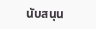นับสนุน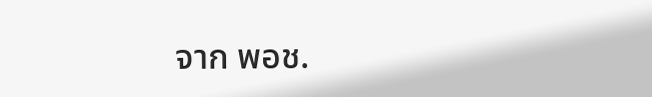จาก พอช.